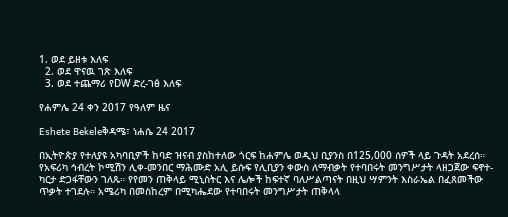1. ወደ ይዘቱ እለፍ
  2. ወደ ዋናዉ ገጽ እለፍ
  3. ወደ ተጨማሪ የDW ድረ-ገፅ እለፍ

የሐምሌ 24 ቀን 2017 የዓለም ዜና

Eshete Bekeleቅዳሜ፣ ነሐሴ 24 2017

በኢትዮጵያ የተለያዩ አካባቢዎች ከባድ ዝናብ ያስከተለው ጎርፍ ከሐምሌ ወዲህ ቢያንስ በ125,000 ሰዎች ላይ ጉዳት አደረሰ። የአፍሪካ ኅብረት ኮሚሽን ሊቀ-መንበር ማሕሙድ አሊ ይሱፍ የሊቢያን ቀውስ ለማብቃት የተባበሩት መንግሥታት ላዘጋጀው ፍኖተ-ካርታ ድጋፋቸውን ገለጹ። የየመን ጠቅላይ ሚኒስትር እና ሌሎች ከፍተኛ ባለሥልጣናት በዚህ ሣምንት እስራኤል በፈጸመችው ጥቃት ተገደሉ። አሜሪካ በመስከረም በሚካሔደው የተባበሩት መንግሥታት ጠቅላላ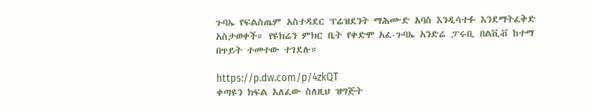ጉባኤ የፍልስጤም አስተዳደር ፕሬዝደንት ማሕሙድ አባስ እንዲሳተፉ እንደማትፈቅድ አስታወቀች። የዩክሬን ምክር ቤት የቀድሞ አፈ-ጉባኤ አንድሬ ፓሩቢ በልቪቭ ከተማ በጥይት ተመተው ተገደሉ።

https://p.dw.com/p/4zkQT
ቀጣዩን ክፍል እለፈው ስለዚህ ዝግጅት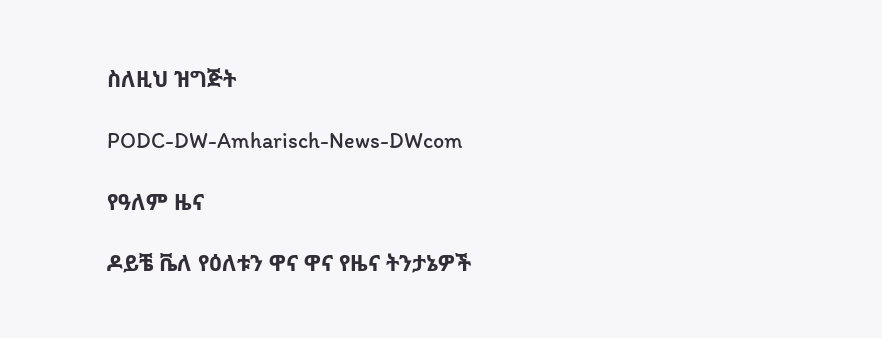ስለዚህ ዝግጅት

PODC-DW-Amharisch-News-DWcom

የዓለም ዜና

ዶይቼ ቬለ የዕለቱን ዋና ዋና የዜና ትንታኔዎች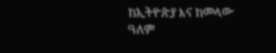ከኢትዮጵያ እና ከመላው ዓለም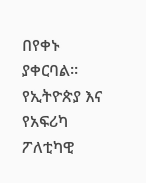በየቀኑ ያቀርባል። የኢትዮጵያ እና የአፍሪካ ፖለቲካዊ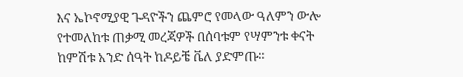እና ኤኮኖሚያዊ ጉዳዮችን ጨምሮ የመላው ዓለምን ውሎ የተመለከቱ ጠቃሚ መረጃዎች በሰባቱም የሣምንቱ ቀናት ከምሽቱ አንድ ሰዓት ከዶይቼ ቬለ ያድምጡ።